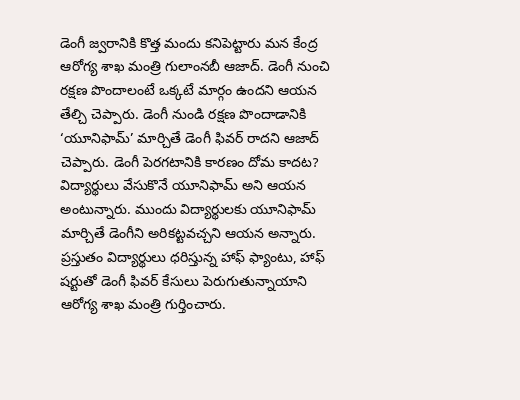డెంగీ జ్వరానికి కొత్త మందు కనిపెట్టారు మన కేంద్ర ఆరోగ్య శాఖ మంత్రి గులాంనబీ ఆజాద్. డెంగీ నుంచి రక్షణ పొందాలంటే ఒక్కటే మార్గం ఉందని ఆయన తేల్చి చెప్పారు. డెంగీ నుండి రక్షణ పొందాడానికి ‘యూనిఫామ్’ మార్చితే డెంగీ ఫివర్ రాదని ఆజాద్ చెప్పారు. డెంగీ పెరగటానికి కారణం దోమ కాదట? విద్యార్థులు వేసుకొనే యూనిఫామ్ అని ఆయన అంటున్నారు. ముందు విద్యార్థులకు యూనిఫామ్ మార్చితే డెంగీని అరికట్టవచ్చని ఆయన అన్నారు. ప్రస్తుతం విద్యార్థులు ధరిస్తున్న హాఫ్ ఫ్యాంటు, హాఫ్ షర్టుతో డెంగీ ఫివర్ కేసులు పెరుగుతున్నాయాని ఆరోగ్య శాఖ మంత్రి గుర్తించారు.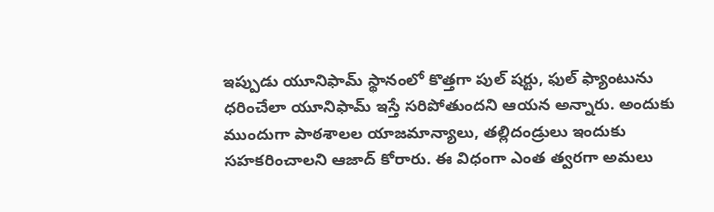ఇప్పుడు యూనిఫామ్ స్థానంలో కొత్తగా పుల్ షర్టు, ఫుల్ ఫ్యాంటును ధరించేలా యూనిఫామ్ ఇస్తే సరిపోతుందని ఆయన అన్నారు. అందుకు ముందుగా పాఠశాలల యాజమాన్యాలు, తల్లిదండ్రులు ఇందుకు సహకరించాలని ఆజాద్ కోరారు. ఈ విధంగా ఎంత త్వరగా అమలు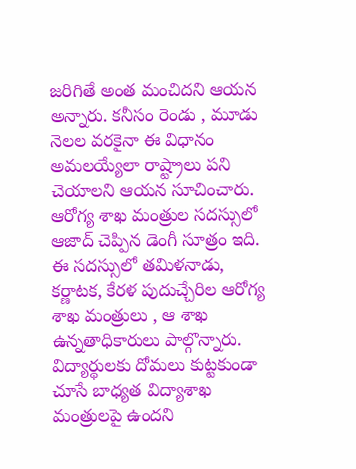జరిగితే అంత మంచిదని ఆయన అన్నారు. కనీసం రెండు , మూడు నెలల వరకైనా ఈ విధానం అమలయ్యేలా రాష్ట్రాలు పని చెయాలని ఆయన సూచించారు. ఆరోగ్య శాఖ మంత్రుల సదస్సులో ఆజాద్ చెప్పిన డెంగీ సూత్రం ఇది. ఈ సదస్సులో తమిళనాడు, కర్ణాటక, కేరళ పుదుచ్చేరిల ఆరోగ్య శాఖ మంత్రులు , ఆ శాఖ ఉన్నతాధికారులు పాల్గొన్నారు. విద్యార్థులకు దోమలు కుట్టకుండా చూసే బాధ్యత విద్యాశాఖ మంత్రులపై ఉందని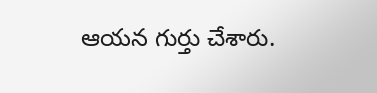ఆయన గుర్తు చేశారు.